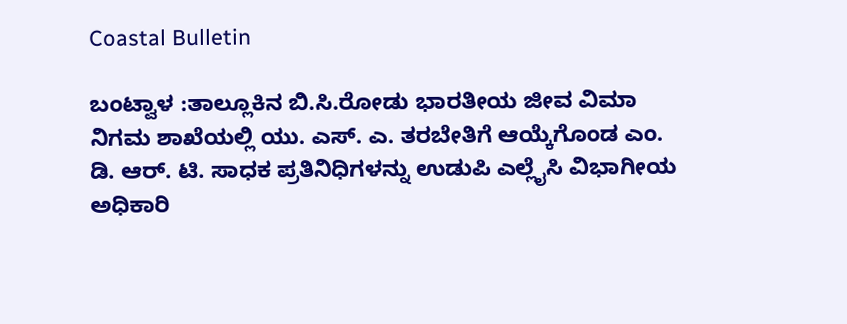Coastal Bulletin

ಬಂಟ್ವಾಳ :ತಾಲ್ಲೂಕಿನ ಬಿ.ಸಿ.ರೋಡು ಭಾರತೀಯ ಜೀವ ವಿಮಾ ನಿಗಮ ಶಾಖೆಯಲ್ಲಿ ಯು. ಎಸ್. ಎ. ತರಬೇತಿಗೆ ಆಯ್ಕೆಗೊಂಡ ಎಂ. ಡಿ. ಆರ್. ಟಿ. ಸಾಧಕ ಪ್ರತಿನಿಧಿಗಳನ್ನು ಉಡುಪಿ ಎಲ್ಲೈಸಿ ವಿಭಾಗೀಯ ಅಧಿಕಾರಿ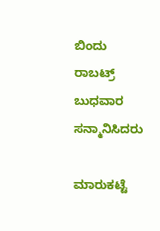ಬಿಂದು ರಾಬಟ್ರ್ ಬುಧವಾರ ಸನ್ಮಾನಿಸಿದರು

ಮಾರುಕಟ್ಟೆ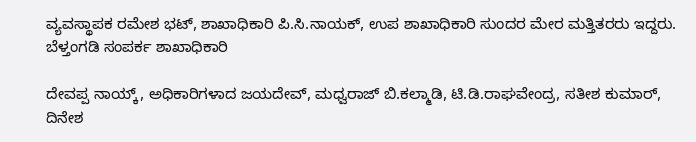ವ್ಯವಸ್ಥಾಪಕ ರಮೇಶ ಭಟ್, ಶಾಖಾಧಿಕಾರಿ ಪಿ.ಸಿ.ನಾಯಕ್, ಉಪ ಶಾಖಾಧಿಕಾರಿ ಸುಂದರ ಮೇರ ಮತ್ತಿತರರು ಇದ್ದರು. ಬೆಳ್ತಂಗಡಿ ಸಂಪರ್ಕ ಶಾಖಾಧಿಕಾರಿ

ದೇವಪ್ಪ ನಾಯ್ಕ್, ಅಧಿಕಾರಿಗಳಾದ ಜಯದೇವ್, ಮಧ್ವರಾಜ್ ಬಿ.ಕಲ್ಮಾಡಿ, ಟಿ.ಡಿ.ರಾಘವೇಂದ್ರ, ಸತೀಶ ಕುಮಾರ್, ದಿನೇಶ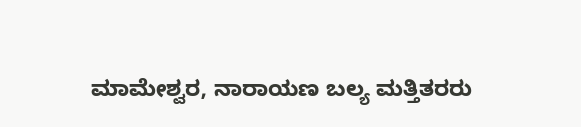ಮಾಮೇಶ್ವರ, ನಾರಾಯಣ ಬಲ್ಯ ಮತ್ತಿತರರು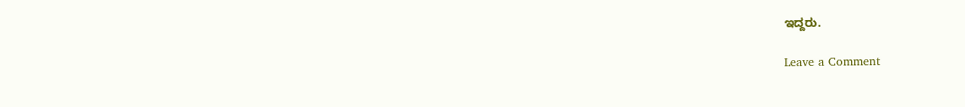ಇದ್ದರು.

Leave a Comment